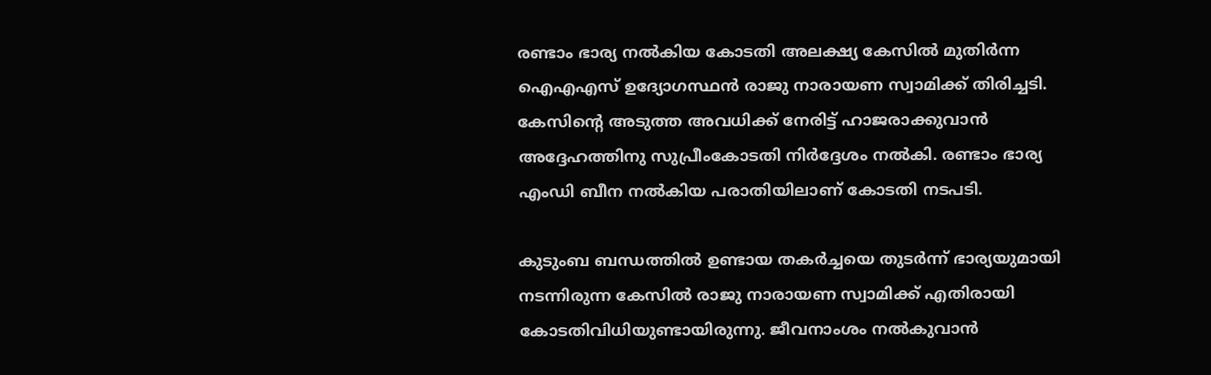രണ്ടാം ഭാര്യ നൽകിയ കോടതി അലക്ഷ്യ കേസിൽ മുതിർന്ന ഐഎഎസ് ഉദ്യോഗസ്ഥൻ രാജു നാരായണ സ്വാമിക്ക് തിരിച്ചടി. കേസിന്റെ അടുത്ത അവധിക്ക് നേരിട്ട് ഹാജരാക്കുവാൻ അദ്ദേഹത്തിനു സുപ്രീംകോടതി നിർദ്ദേശം നൽകി. രണ്ടാം ഭാര്യ എംഡി ബീന നൽകിയ പരാതിയിലാണ് കോടതി നടപടി.

കുടുംബ ബന്ധത്തിൽ ഉണ്ടായ തകർച്ചയെ തുടർന്ന് ഭാര്യയുമായി നടന്നിരുന്ന കേസിൽ രാജു നാരായണ സ്വാമിക്ക് എതിരായി കോടതിവിധിയുണ്ടായിരുന്നു. ജീവനാംശം നൽകുവാൻ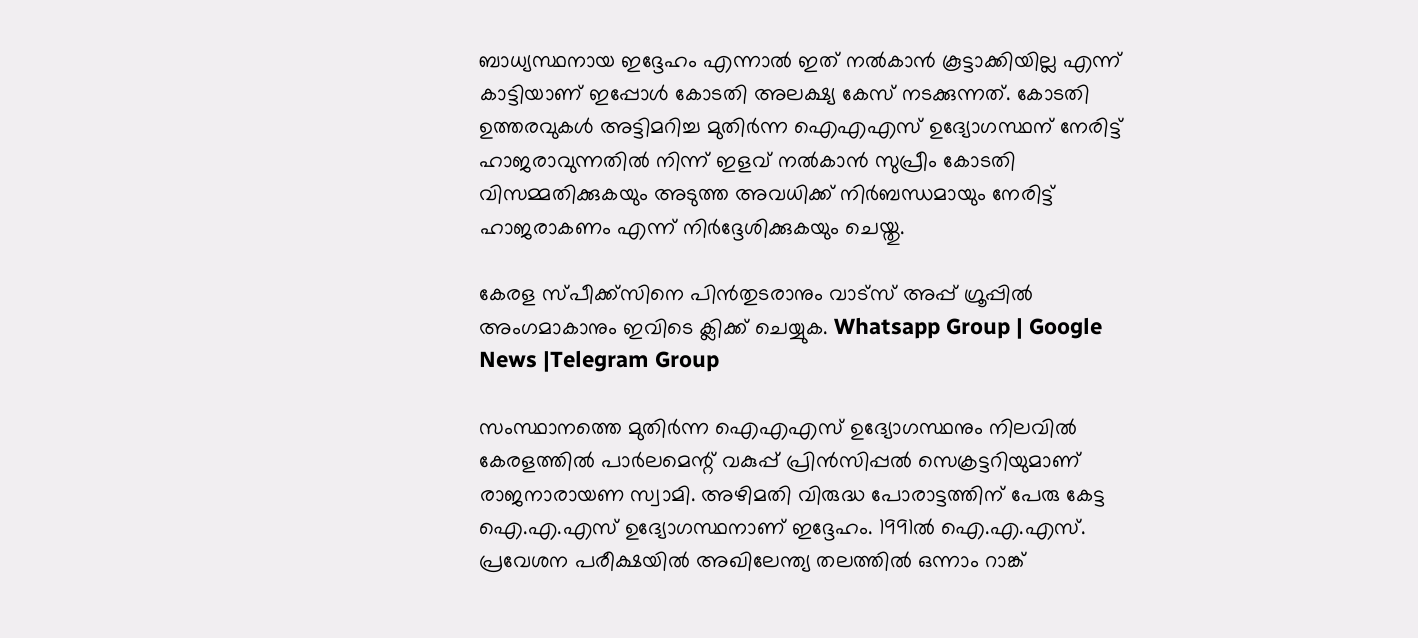ബാധ്യസ്ഥനായ ഇദ്ദേഹം എന്നാൽ ഇത് നൽകാൻ കൂട്ടാക്കിയില്ല എന്ന് കാട്ടിയാണ് ഇപ്പോൾ കോടതി അലക്ഷ്യ കേസ് നടക്കുന്നത്. കോടതി ഉത്തരവുകൾ അട്ടിമറിച്ച മുതിർന്ന ഐഎഎസ് ഉദ്യോഗസ്ഥന് നേരിട്ട് ഹാജരാവുന്നതിൽ നിന്ന് ഇളവ് നൽകാൻ സുപ്രീം കോടതി വിസമ്മതിക്കുകയും അടുത്ത അവധിക്ക് നിർബന്ധമായും നേരിട്ട് ഹാജരാകണം എന്ന് നിർദ്ദേശിക്കുകയും ചെയ്തു.

കേരള സ്പീക്ക്സിനെ പിൻതുടരാനും വാട്സ് അപ്പ് ഗ്രൂപ്പിൽ അംഗമാകാനും ഇവിടെ ക്ലിക്ക് ചെയ്യുക. Whatsapp Group | Google News |Telegram Group

സംസ്ഥാനത്തെ മുതിർന്ന ഐഎഎസ് ഉദ്യോഗസ്ഥനും നിലവിൽ കേരളത്തിൽ പാർലമെന്റ് വകുപ്പ് പ്രിൻസിപ്പല്‍ സെക്രട്ടറിയുമാണ് രാജനാരായണ സ്വാമി. അഴിമതി വിരുദ്ധ പോരാട്ടത്തിന് പേരു കേട്ട ഐ.എ.എസ് ഉദ്യോഗസ്ഥനാണ് ഇദ്ദേഹം. 1991ല്‍ ഐ.എ.എസ്. പ്രവേശന പരീക്ഷയില്‍ അഖിലേന്ത്യ തലത്തില്‍ ഒന്നാം റാങ്ക്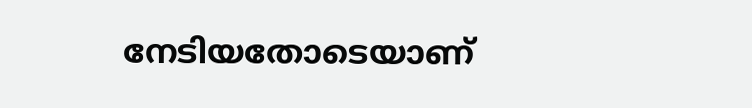നേടിയതോടെയാണ്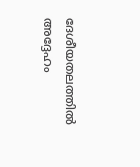ദേശീയതലത്തില്‍ അദ്ദേഹം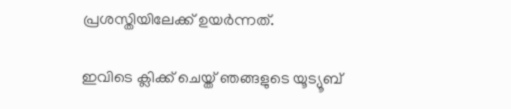പ്രശസ്തിയിലേക്ക് ഉയർന്നത്.

ഇവിടെ ക്ലിക്ക് ചെയ്ത് ഞങ്ങളുടെ യൂട്യൂബ്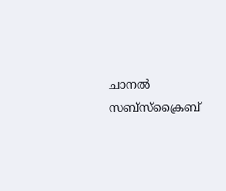ചാനൽ സബ്സ്ക്രൈബ്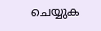ചെയ്യുക